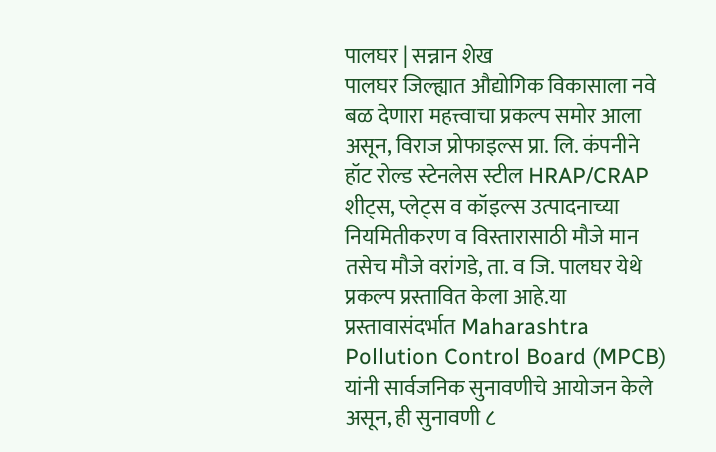पालघर | सन्नान शेख
पालघर जिल्ह्यात औद्योगिक विकासाला नवे बळ देणारा महत्त्वाचा प्रकल्प समोर आला असून, विराज प्रोफाइल्स प्रा. लि. कंपनीने हॉट रोल्ड स्टेनलेस स्टील HRAP/CRAP शीट्स, प्लेट्स व कॉइल्स उत्पादनाच्या नियमितीकरण व विस्तारासाठी मौजे मान तसेच मौजे वरांगडे, ता. व जि. पालघर येथे प्रकल्प प्रस्तावित केला आहे.या प्रस्तावासंदर्भात Maharashtra Pollution Control Board (MPCB) यांनी सार्वजनिक सुनावणीचे आयोजन केले असून, ही सुनावणी ८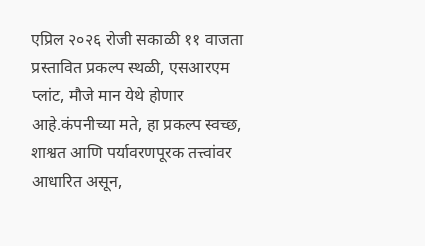एप्रिल २०२६ रोजी सकाळी ११ वाजता प्रस्तावित प्रकल्प स्थळी, एसआरएम प्लांट, मौजे मान येथे होणार आहे.कंपनीच्या मते, हा प्रकल्प स्वच्छ, शाश्वत आणि पर्यावरणपूरक तत्त्वांवर आधारित असून,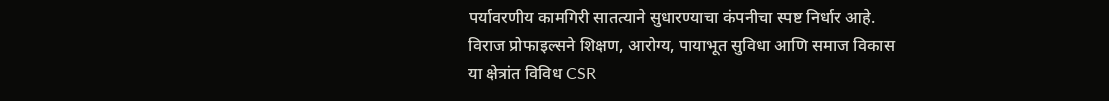पर्यावरणीय कामगिरी सातत्याने सुधारण्याचा कंपनीचा स्पष्ट निर्धार आहे. विराज प्रोफाइल्सने शिक्षण, आरोग्य, पायाभूत सुविधा आणि समाज विकास या क्षेत्रांत विविध CSR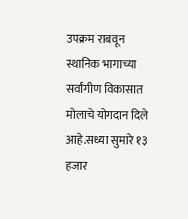उपक्रम राबवून स्थानिक भागाच्या सर्वांगीण विकासात मोलाचे योगदान दिले आहे.सध्या सुमारे १३ हजार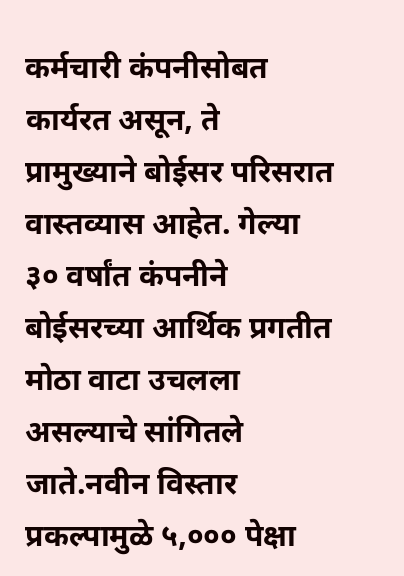कर्मचारी कंपनीसोबत कार्यरत असून, ते प्रामुख्याने बोईसर परिसरात वास्तव्यास आहेत. गेल्या ३० वर्षांत कंपनीने बोईसरच्या आर्थिक प्रगतीत मोठा वाटा उचलला असल्याचे सांगितले जाते.नवीन विस्तार प्रकल्पामुळे ५,००० पेक्षा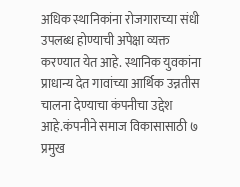अधिक स्थानिकांना रोजगाराच्या संधी उपलब्ध होण्याची अपेक्षा व्यक्त करण्यात येत आहे. स्थानिक युवकांना प्राधान्य देत गावांच्या आर्थिक उन्नतीस चालना देण्याचा कंपनीचा उद्देश आहे.कंपनीने समाज विकासासाठी ७ प्रमुख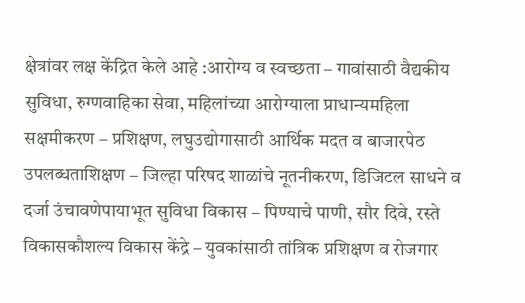क्षेत्रांवर लक्ष केंद्रित केले आहे :आरोग्य व स्वच्छता – गावांसाठी वैद्यकीय सुविधा, रुग्णवाहिका सेवा, महिलांच्या आरोग्याला प्राधान्यमहिला सक्षमीकरण – प्रशिक्षण, लघुउद्योगासाठी आर्थिक मदत व बाजारपेठ उपलब्धताशिक्षण – जिल्हा परिषद शाळांचे नूतनीकरण, डिजिटल साधने व दर्जा उंचावणेपायाभूत सुविधा विकास – पिण्याचे पाणी, सौर दिवे, रस्ते विकासकौशल्य विकास केंद्रे – युवकांसाठी तांत्रिक प्रशिक्षण व रोजगार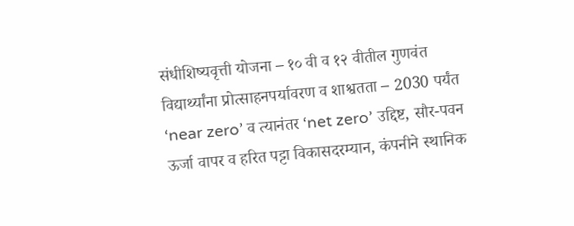संधीशिष्यवृत्ती योजना – १० वी व १२ वीतील गुणवंत विद्यार्थ्यांना प्रोत्साहनपर्यावरण व शाश्वतता – 2030 पर्यंत ‘near zero’ व त्यानंतर ‘net zero’ उद्दिष्ट, सौर-पवन ऊर्जा वापर व हरित पट्टा विकासदरम्यान, कंपनीने स्थानिक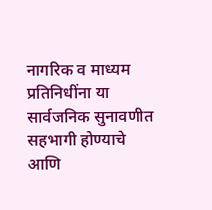नागरिक व माध्यम प्रतिनिधींना या सार्वजनिक सुनावणीत सहभागी होण्याचे आणि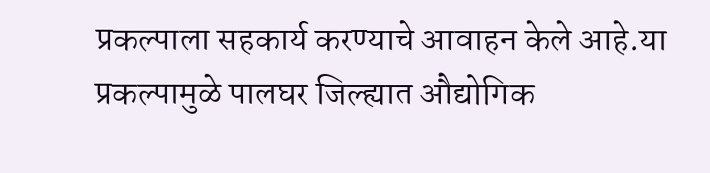प्रकल्पाला सहकार्य करण्याचे आवाहन केले आहे.या प्रकल्पामुळे पालघर जिल्ह्यात औद्योगिक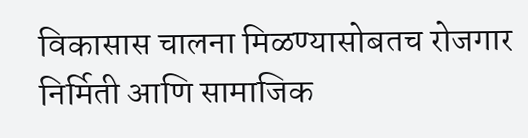विकासास चालना मिळण्यासोबतच रोजगार निर्मिती आणि सामाजिक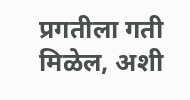प्रगतीला गती मिळेल, अशी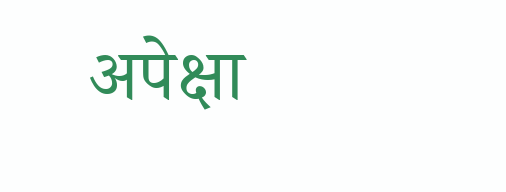अपेक्षा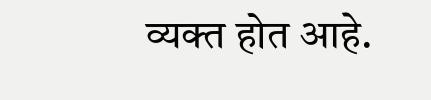व्यक्त होत आहे.